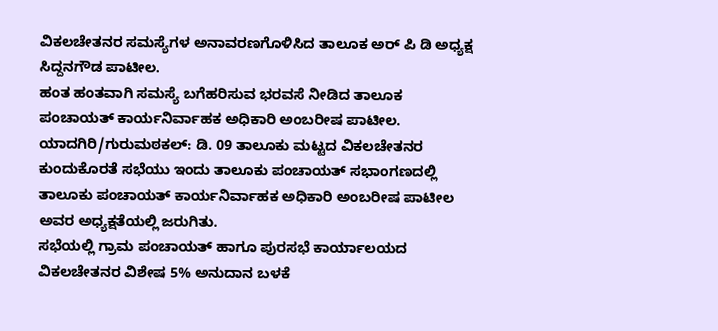ವಿಕಲಚೇತನರ ಸಮಸ್ಯೆಗಳ ಅನಾವರಣಗೊಳಿಸಿದ ತಾಲೂಕ ಅರ್ ಪಿ ಡಿ ಅಧ್ಯಕ್ಷ ಸಿದ್ದನಗೌಡ ಪಾಟೀಲ.
ಹಂತ ಹಂತವಾಗಿ ಸಮಸ್ಯೆ ಬಗೆಹರಿಸುವ ಭರವಸೆ ನೀಡಿದ ತಾಲೂಕ ಪಂಚಾಯತ್ ಕಾರ್ಯನಿರ್ವಾಹಕ ಅಧಿಕಾರಿ ಅಂಬರೀಷ ಪಾಟೀಲ.
ಯಾದಗಿರಿ/ಗುರುಮಠಕಲ್: ಡಿ. 09 ತಾಲೂಕು ಮಟ್ಟದ ವಿಕಲಚೇತನರ ಕುಂದುಕೊರತೆ ಸಭೆಯು ಇಂದು ತಾಲೂಕು ಪಂಚಾಯತ್ ಸಭಾಂಗಣದಲ್ಲಿ ತಾಲೂಕು ಪಂಚಾಯತ್ ಕಾರ್ಯನಿರ್ವಾಹಕ ಅಧಿಕಾರಿ ಅಂಬರೀಷ ಪಾಟೀಲ ಅವರ ಅಧ್ಯಕ್ಷತೆಯಲ್ಲಿ ಜರುಗಿತು.
ಸಭೆಯಲ್ಲಿ ಗ್ರಾಮ ಪಂಚಾಯತ್ ಹಾಗೂ ಪುರಸಭೆ ಕಾರ್ಯಾಲಯದ ವಿಕಲಚೇತನರ ವಿಶೇಷ 5% ಅನುದಾನ ಬಳಕೆ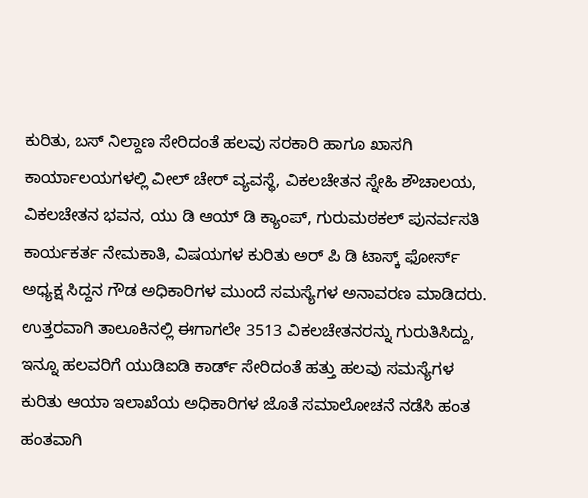ಕುರಿತು, ಬಸ್ ನಿಲ್ದಾಣ ಸೇರಿದಂತೆ ಹಲವು ಸರಕಾರಿ ಹಾಗೂ ಖಾಸಗಿ ಕಾರ್ಯಾಲಯಗಳಲ್ಲಿ ವೀಲ್ ಚೇರ್ ವ್ಯವಸ್ಥೆ, ವಿಕಲಚೇತನ ಸ್ನೇಹಿ ಶೌಚಾಲಯ, ವಿಕಲಚೇತನ ಭವನ, ಯು ಡಿ ಆಯ್ ಡಿ ಕ್ಯಾಂಪ್, ಗುರುಮಠಕಲ್ ಪುನರ್ವಸತಿ ಕಾರ್ಯಕರ್ತ ನೇಮಕಾತಿ, ವಿಷಯಗಳ ಕುರಿತು ಅರ್ ಪಿ ಡಿ ಟಾಸ್ಕ್ ಫೋರ್ಸ್ ಅಧ್ಯಕ್ಷ ಸಿದ್ದನ ಗೌಡ ಅಧಿಕಾರಿಗಳ ಮುಂದೆ ಸಮಸ್ಯೆಗಳ ಅನಾವರಣ ಮಾಡಿದರು.
ಉತ್ತರವಾಗಿ ತಾಲೂಕಿನಲ್ಲಿ ಈಗಾಗಲೇ 3513 ವಿಕಲಚೇತನರನ್ನು ಗುರುತಿಸಿದ್ದು, ಇನ್ನೂ ಹಲವರಿಗೆ ಯುಡಿಐಡಿ ಕಾರ್ಡ್ ಸೇರಿದಂತೆ ಹತ್ತು ಹಲವು ಸಮಸ್ಯೆಗಳ ಕುರಿತು ಆಯಾ ಇಲಾಖೆಯ ಅಧಿಕಾರಿಗಳ ಜೊತೆ ಸಮಾಲೋಚನೆ ನಡೆಸಿ ಹಂತ ಹಂತವಾಗಿ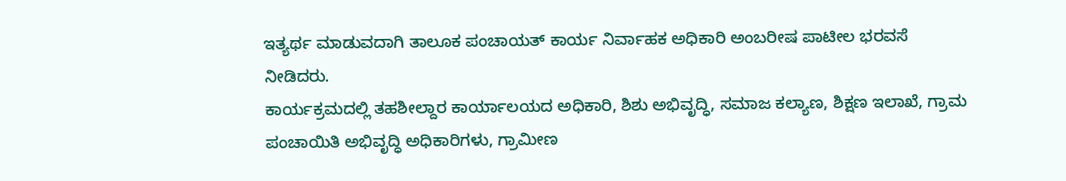ಇತ್ಯರ್ಥ ಮಾಡುವದಾಗಿ ತಾಲೂಕ ಪಂಚಾಯತ್ ಕಾರ್ಯ ನಿರ್ವಾಹಕ ಅಧಿಕಾರಿ ಅಂಬರೀಷ ಪಾಟೀಲ ಭರವಸೆ ನೀಡಿದರು.
ಕಾರ್ಯಕ್ರಮದಲ್ಲಿ ತಹಶೀಲ್ದಾರ ಕಾರ್ಯಾಲಯದ ಅಧಿಕಾರಿ, ಶಿಶು ಅಭಿವೃದ್ಧಿ, ಸಮಾಜ ಕಲ್ಯಾಣ, ಶಿಕ್ಷಣ ಇಲಾಖೆ, ಗ್ರಾಮ ಪಂಚಾಯಿತಿ ಅಭಿವೃದ್ಧಿ ಅಧಿಕಾರಿಗಳು, ಗ್ರಾಮೀಣ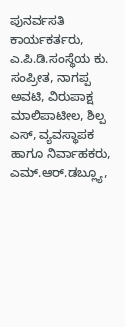ಪುನರ್ವಸತಿ ಕಾರ್ಯಕರ್ತರು, ಎ.ಪಿ.ಡಿ.ಸಂಸ್ಥೆಯ ಕು. ಸಂಪ್ರೀತ, ನಾಗಪ್ಪ ಅವಟಿ, ವಿರುಪಾಕ್ಷ ಮಾಲಿಪಾಟೀಲ, ಶಿಲ್ಪ ಎಸ್, ವ್ಯವಸ್ಥಾಪಕ ಹಾಗೂ ನಿರ್ವಾಹಕರು, ಎಮ್.ಆರ್.ಡಬ್ಲ್ಯೂ,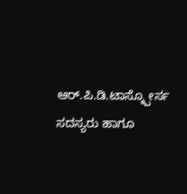ಆರ್.ಪಿ.ಡಿ.ಟಾಸ್ಕ್ಪೋರ್ಸ ಸದಸ್ಯರು ಹಾಗೂ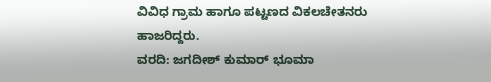ವಿವಿಧ ಗ್ರಾಮ ಹಾಗೂ ಪಟ್ಟಣದ ವಿಕಲಚೇತನರು ಹಾಜರಿದ್ದರು.
ವರದಿ: ಜಗದೀಶ್ ಕುಮಾರ್ ಭೂಮಾ